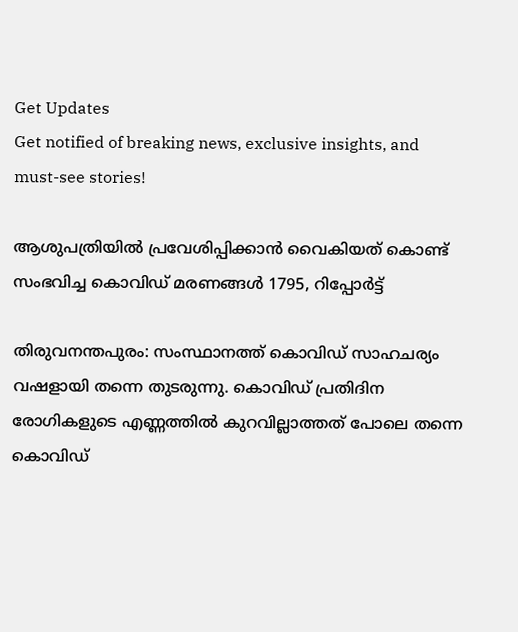Get Updates
Get notified of breaking news, exclusive insights, and must-see stories!

ആശുപത്രിയിൽ പ്രവേശിപ്പിക്കാൻ വൈകിയത് കൊണ്ട് സംഭവിച്ച കൊവിഡ് മരണങ്ങൾ 1795, റിപ്പോർട്ട്

തിരുവനന്തപുരം: സംസ്ഥാനത്ത് കൊവിഡ് സാഹചര്യം വഷളായി തന്നെ തുടരുന്നു. കൊവിഡ് പ്രതിദിന രോഗികളുടെ എണ്ണത്തില്‍ കുറവില്ലാത്തത് പോലെ തന്നെ കൊവിഡ്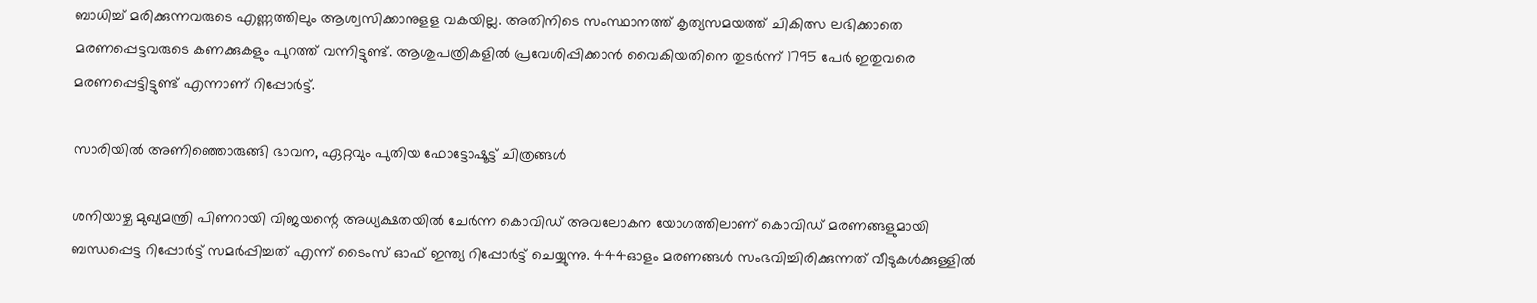ബാധിച്ച് മരിക്കുന്നവരുടെ എണ്ണത്തിലും ആശ്വസിക്കാനുളള വകയില്ല. അതിനിടെ സംസ്ഥാനത്ത് കൃത്യസമയത്ത് ചികിത്സ ലഭിക്കാതെ മരണപ്പെട്ടവരുടെ കണക്കുകളും പുറത്ത് വന്നിട്ടുണ്ട്. ആശുപത്രികളില്‍ പ്രവേശിപ്പിക്കാന്‍ വൈകിയതിനെ തുടര്‍ന്ന് 1795 പേര്‍ ഇതുവരെ മരണപ്പെട്ടിട്ടുണ്ട് എന്നാണ് റിപ്പോര്‍ട്ട്.

സാരിയിൽ അണിഞ്ഞൊരുങ്ങി ഭാവന, ഏറ്റവും പുതിയ ഫോട്ടോഷൂട്ട് ചിത്രങ്ങൾ

ശനിയാഴ്ച മുഖ്യമന്ത്രി പിണറായി വിജയന്റെ അധ്യക്ഷതയില്‍ ചേര്‍ന്ന കൊവിഡ് അവലോകന യോഗത്തിലാണ് കൊവിഡ് മരണങ്ങളുമായി ബന്ധപ്പെട്ട റിപ്പോര്‍ട്ട് സമര്‍പ്പിച്ചത് എന്ന് ടൈംസ് ഓഫ് ഇന്ത്യ റിപ്പോര്‍ട്ട് ചെയ്യുന്നു. 444ഓളം മരണങ്ങള്‍ സംഭവിച്ചിരിക്കുന്നത് വീടുകള്‍ക്കുള്ളില്‍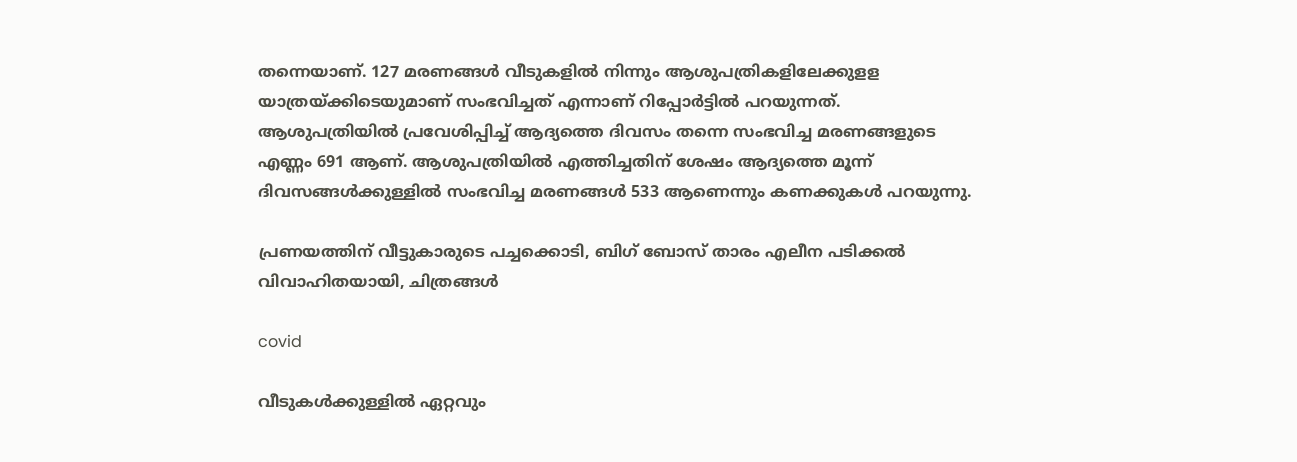തന്നെയാണ്. 127 മരണങ്ങള്‍ വീടുകളില്‍ നിന്നും ആശുപത്രികളിലേക്കുളള യാത്രയ്ക്കിടെയുമാണ് സംഭവിച്ചത് എന്നാണ് റിപ്പോര്‍ട്ടില്‍ പറയുന്നത്. ആശുപത്രിയില്‍ പ്രവേശിപ്പിച്ച് ആദ്യത്തെ ദിവസം തന്നെ സംഭവിച്ച മരണങ്ങളുടെ എണ്ണം 691 ആണ്. ആശുപത്രിയില്‍ എത്തിച്ചതിന് ശേഷം ആദ്യത്തെ മൂന്ന് ദിവസങ്ങള്‍ക്കുള്ളില്‍ സംഭവിച്ച മരണങ്ങള്‍ 533 ആണെന്നും കണക്കുകള്‍ പറയുന്നു.

പ്രണയത്തിന് വീട്ടുകാരുടെ പച്ചക്കൊടി, ബിഗ് ബോസ് താരം എലീന പടിക്കൽ വിവാഹിതയായി, ചിത്രങ്ങൾ

covid

വീടുകള്‍ക്കുള്ളില്‍ ഏറ്റവും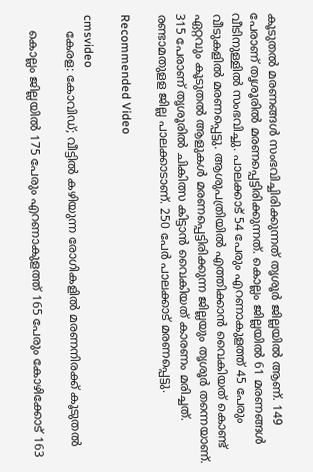കൂടുതല്‍ മരണങ്ങള്‍ സംഭവിച്ചിരിക്കുന്നത് തൃശൂര്‍ ജില്ലയില്‍ ആണ്. 149 പേരാണ് തൃശൂരില്‍ മരണപ്പെട്ടിരിക്കുന്നത്. കൊല്ലം ജില്ലയില്‍ 61 മരണങ്ങള്‍ വീടിനുള്ളില്‍ സംഭവിച്ചു. പാലക്കാട് 54 പേരും എറണാകുളത്ത് 45 പേരും വീടുകളില്‍ മരണപ്പെട്ടു. ആശുപത്രിയില്‍ എത്തിക്കാന്‍ വൈകിയത് കൊണ്ട് ഏറ്റവും കൂടുതല്‍ ആളുകള്‍ മരണപ്പെട്ടിരിക്കുന്ന ജില്ലയും തൃശൂര്‍ തന്നെയാണ്. 315 പേരാണ് തൃശൂരില്‍ ചികിത്സ കിട്ടാന്‍ വൈകിയത് കാരണം മരിച്ചത്. രണ്ടാമതുളള ജില്ല പാലക്കാടാണ്. 250 പേര്‍ പാലക്കാട് മരണപ്പെട്ടു.

Recommended Video

cmsvideo
    കേരള: കോവിഡ്; വീട്ടില്‍ കഴിയുന്ന രോഗികളില്‍ മരണനിരക്ക് കൂടുതല്‍

    കൊല്ലം ജില്ലയില്‍ 175 പേരും എറണാകുളത്ത് 165 പേരും കോഴിക്കോട് 163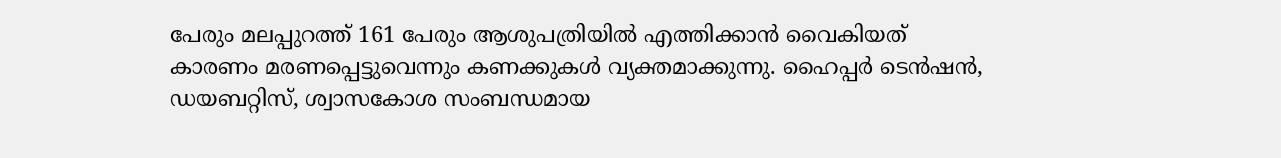പേരും മലപ്പുറത്ത് 161 പേരും ആശുപത്രിയില്‍ എത്തിക്കാന്‍ വൈകിയത് കാരണം മരണപ്പെട്ടുവെന്നും കണക്കുകള്‍ വ്യക്തമാക്കുന്നു. ഹൈപ്പര്‍ ടെന്‍ഷന്‍, ഡയബറ്റിസ്, ശ്വാസകോശ സംബന്ധമായ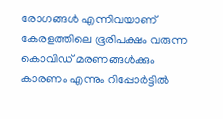രോഗങ്ങള്‍ എന്നിവയാണ് കേരളത്തിലെ ഭൂരിപക്ഷം വരുന്ന കൊവിഡ് മരണങ്ങള്‍ക്കും കാരണം എന്നും റിപ്പോര്‍ട്ടില്‍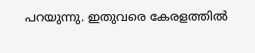പറയുന്നു. ഇതുവരെ കേരളത്തില്‍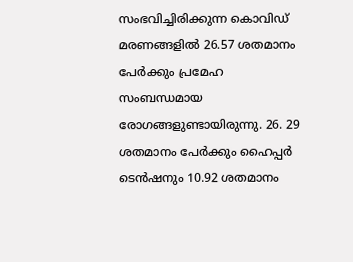സംഭവിച്ചിരിക്കുന്ന കൊവിഡ് മരണങ്ങളില്‍ 26.57 ശതമാനം പേര്‍ക്കും പ്രമേഹ സംബന്ധമായ രോഗങ്ങളുണ്ടായിരുന്നു. 26. 29 ശതമാനം പേര്‍ക്കും ഹൈപ്പര്‍ ടെന്‍ഷനും 10.92 ശതമാനം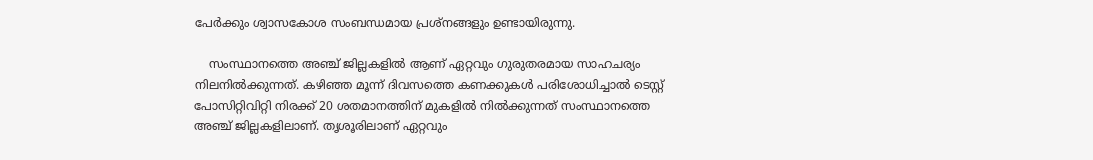പേര്‍ക്കും ശ്വാസകോശ സംബന്ധമായ പ്രശ്‌നങ്ങളും ഉണ്ടായിരുന്നു.

    സംസ്ഥാനത്തെ അഞ്ച് ജില്ലകളില്‍ ആണ് ഏറ്റവും ഗുരുതരമായ സാഹചര്യം നിലനില്‍ക്കുന്നത്. കഴിഞ്ഞ മൂന്ന് ദിവസത്തെ കണക്കുകള്‍ പരിശോധിച്ചാല്‍ ടെസ്റ്റ് പോസിറ്റിവിറ്റി നിരക്ക് 20 ശതമാനത്തിന് മുകളില്‍ നില്‍ക്കുന്നത് സംസ്ഥാനത്തെ അഞ്ച് ജില്ലകളിലാണ്. തൃശൂരിലാണ് ഏറ്റവും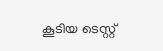കൂടിയ ടെസ്റ്റ്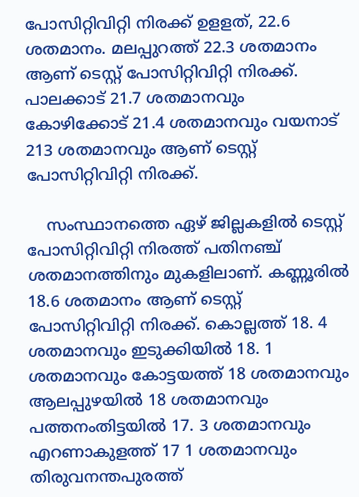പോസിറ്റിവിറ്റി നിരക്ക് ഉളളത്, 22.6 ശതമാനം. മലപ്പുറത്ത് 22.3 ശതമാനം ആണ് ടെസ്റ്റ് പോസിറ്റിവിറ്റി നിരക്ക്. പാലക്കാട് 21.7 ശതമാനവും കോഴിക്കോട് 21.4 ശതമാനവും വയനാട് 213 ശതമാനവും ആണ് ടെസ്റ്റ് പോസിറ്റിവിറ്റി നിരക്ക്.

    സംസ്ഥാനത്തെ ഏഴ് ജില്ലകളില്‍ ടെസ്റ്റ് പോസിറ്റിവിറ്റി നിരത്ത് പതിനഞ്ച് ശതമാനത്തിനും മുകളിലാണ്. കണ്ണൂരില്‍ 18.6 ശതമാനം ആണ് ടെസ്റ്റ് പോസിറ്റിവിറ്റി നിരക്ക്. കൊല്ലത്ത് 18. 4 ശതമാനവും ഇടുക്കിയില്‍ 18. 1 ശതമാനവും കോട്ടയത്ത് 18 ശതമാനവും ആലപ്പുഴയില്‍ 18 ശതമാനവും പത്തനംതിട്ടയില്‍ 17. 3 ശതമാനവും എറണാകുളത്ത് 17 1 ശതമാനവും തിരുവനന്തപുരത്ത്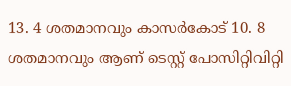13. 4 ശതമാനവും കാസര്‍കോട് 10. 8 ശതമാനവും ആണ് ടെസ്റ്റ് പോസിറ്റിവിറ്റി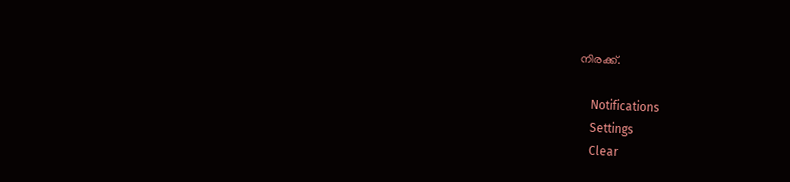നിരക്ക്.

    Notifications
    Settings
    Clear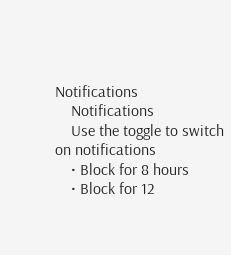Notifications
    Notifications
    Use the toggle to switch on notifications
    • Block for 8 hours
    • Block for 12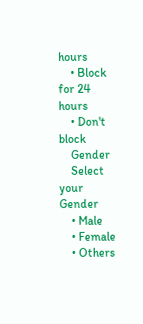hours
    • Block for 24 hours
    • Don't block
    Gender
    Select your Gender
    • Male
    • Female
    • Others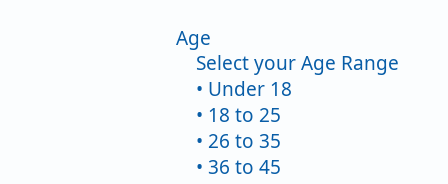Age
    Select your Age Range
    • Under 18
    • 18 to 25
    • 26 to 35
    • 36 to 45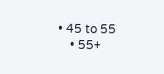• 45 to 55
    • 55+